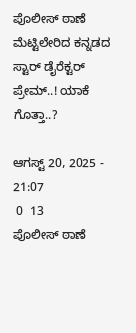ಪೊಲೀಸ್ ಠಾಣೆ ಮೆಟ್ಟಿಲೇರಿದ ಕನ್ನಡದ ಸ್ಟಾರ್ ಡೈರೆಕ್ಟರ್ ಪ್ರೇಮ್..! ಯಾಕೆ ಗೊತ್ತಾ..?

ಆಗಸ್ಟ್ 20, 2025 - 21:07
 0  13
ಪೊಲೀಸ್ ಠಾಣೆ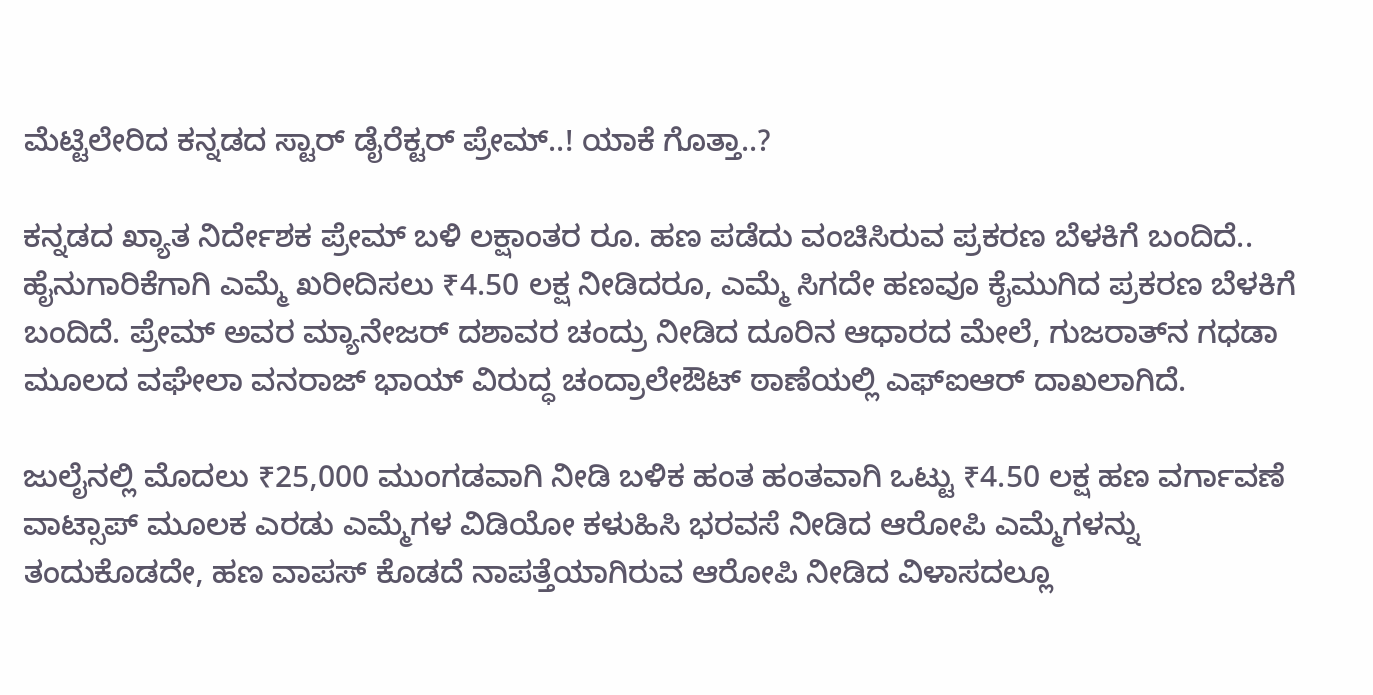ಮೆಟ್ಟಿಲೇರಿದ ಕನ್ನಡದ ಸ್ಟಾರ್ ಡೈರೆಕ್ಟರ್ ಪ್ರೇಮ್..! ಯಾಕೆ ಗೊತ್ತಾ..?

ಕನ್ನಡದ ಖ್ಯಾತ ನಿರ್ದೇಶಕ ಪ್ರೇಮ್ ಬಳಿ ಲಕ್ಷಾಂತರ ರೂ. ಹಣ ಪಡೆದು ವಂಚಿಸಿರುವ ಪ್ರಕರಣ ಬೆಳಕಿಗೆ ಬಂದಿದೆ.. ಹೈನುಗಾರಿಕೆಗಾಗಿ ಎಮ್ಮೆ ಖರೀದಿಸಲು ₹4.50 ಲಕ್ಷ ನೀಡಿದರೂ, ಎಮ್ಮೆ ಸಿಗದೇ ಹಣವೂ ಕೈಮುಗಿದ ಪ್ರಕರಣ ಬೆಳಕಿಗೆ ಬಂದಿದೆ. ಪ್ರೇಮ್ ಅವರ ಮ್ಯಾನೇಜರ್ ದಶಾವರ ಚಂದ್ರು ನೀಡಿದ ದೂರಿನ ಆಧಾರದ ಮೇಲೆ, ಗುಜರಾತ್‌ನ ಗಧಡಾ ಮೂಲದ ವಘೇಲಾ ವನರಾಜ್ ಭಾಯ್ ವಿರುದ್ಧ ಚಂದ್ರಾಲೇಔಟ್ ಠಾಣೆಯಲ್ಲಿ ಎಫ್‌ಐಆರ್ ದಾಖಲಾಗಿದೆ.

ಜುಲೈನಲ್ಲಿ ಮೊದಲು ₹25,000 ಮುಂಗಡವಾಗಿ ನೀಡಿ ಬಳಿಕ ಹಂತ ಹಂತವಾಗಿ ಒಟ್ಟು ₹4.50 ಲಕ್ಷ ಹಣ ವರ್ಗಾವಣೆ ವಾಟ್ಸಾಪ್ ಮೂಲಕ ಎರಡು ಎಮ್ಮೆಗಳ ವಿಡಿಯೋ ಕಳುಹಿಸಿ ಭರವಸೆ ನೀಡಿದ ಆರೋಪಿ ಎಮ್ಮೆಗಳನ್ನು ತಂದುಕೊಡದೇ, ಹಣ ವಾಪಸ್ ಕೊಡದೆ ನಾಪತ್ತೆಯಾಗಿರುವ ಆರೋಪಿ ನೀಡಿದ ವಿಳಾಸದಲ್ಲೂ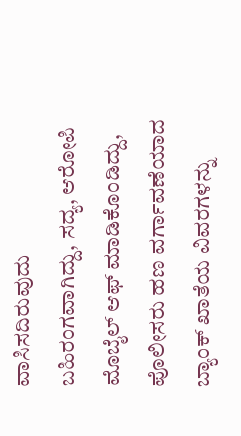ವಾಸಿಸದಿರುವುದು ಬಹಿರಂಗವಾಗಿದ್ದು, ಸದ್ಯ, ಆರೋಪಿ ಮೊಬೈಲ್ ಆಫ್ ಮಾಡಿಕೊಂಡಿದ್ದು, ಪೊಲೀಸರು ಹಣ ವರ್ಗಾವಣೆಯಾದ ಬ್ಯಾಂಕ್ ಖಾತೆಯ ವಿವರಗಳನ್ನು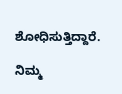ಶೋಧಿಸುತ್ತಿದ್ದಾರೆ.

ನಿಮ್ಮ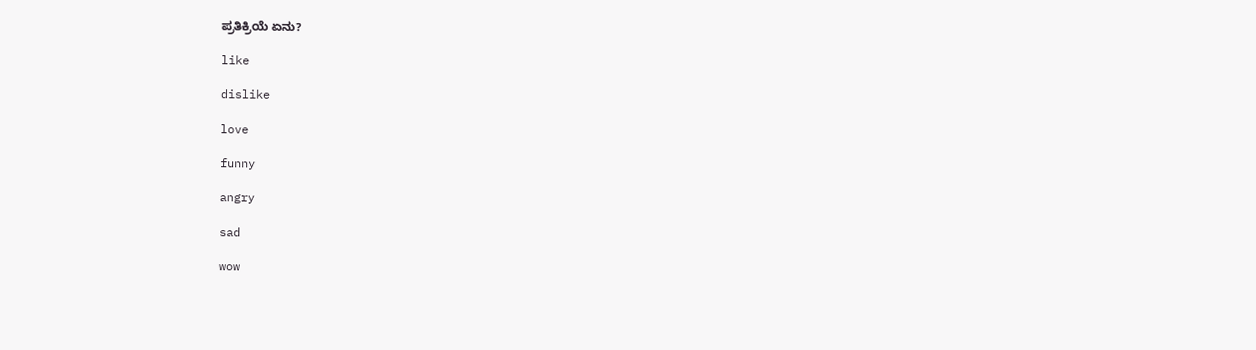ಪ್ರತಿಕ್ರಿಯೆ ಏನು?

like

dislike

love

funny

angry

sad

wow